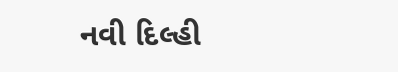નવી દિલ્હી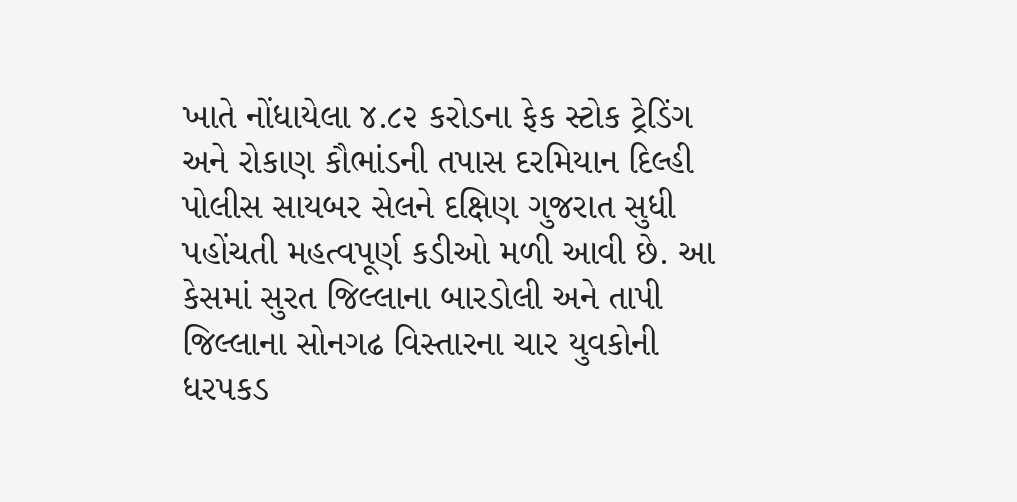ખાતે નોંધાયેલા ૪.૮૨ કરોડના ફેક સ્ટોક ટ્રેડિંગ અને રોકાણ કૌભાંડની તપાસ દરમિયાન દિલ્હી પોલીસ સાયબર સેલને દક્ષિણ ગુજરાત સુધી પહોંચતી મહત્વપૂર્ણ કડીઓ મળી આવી છે. આ કેસમાં સુરત જિલ્લાના બારડોલી અને તાપી જિલ્લાના સોનગઢ વિસ્તારના ચાર યુવકોની ધરપકડ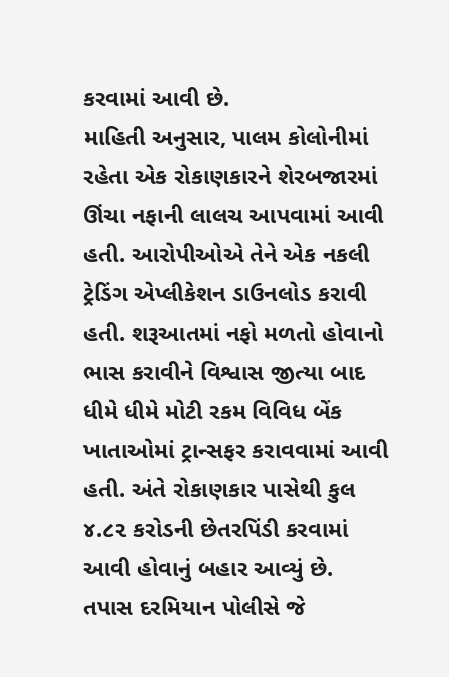કરવામાં આવી છે.
માહિતી અનુસાર, પાલમ કોલોનીમાં રહેતા એક રોકાણકારને શેરબજારમાં ઊંચા નફાની લાલચ આપવામાં આવી હતી. આરોપીઓએ તેને એક નકલી ટ્રેડિંગ એપ્લીકેશન ડાઉનલોડ કરાવી હતી. શરૂઆતમાં નફો મળતો હોવાનો ભાસ કરાવીને વિશ્વાસ જીત્યા બાદ ધીમે ધીમે મોટી રકમ વિવિધ બેંક ખાતાઓમાં ટ્રાન્સફર કરાવવામાં આવી હતી. અંતે રોકાણકાર પાસેથી કુલ ૪.૮૨ કરોડની છેતરપિંડી કરવામાં આવી હોવાનું બહાર આવ્યું છે.
તપાસ દરમિયાન પોલીસે જે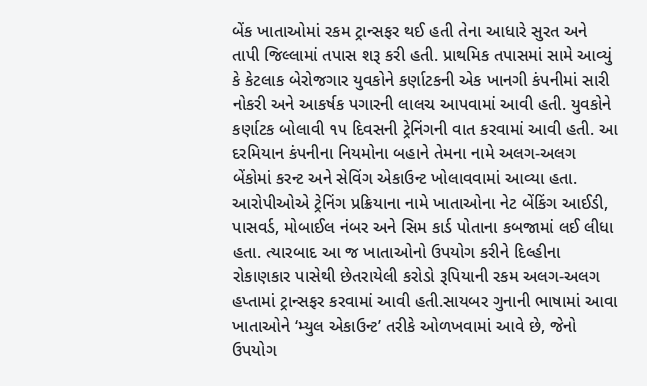બેંક ખાતાઓમાં રકમ ટ્રાન્સફર થઈ હતી તેના આધારે સુરત અને તાપી જિલ્લામાં તપાસ શરૂ કરી હતી. પ્રાથમિક તપાસમાં સામે આવ્યું કે કેટલાક બેરોજગાર યુવકોને કર્ણાટકની એક ખાનગી કંપનીમાં સારી નોકરી અને આકર્ષક પગારની લાલચ આપવામાં આવી હતી. યુવકોને કર્ણાટક બોલાવી ૧૫ દિવસની ટ્રેનિંગની વાત કરવામાં આવી હતી. આ દરમિયાન કંપનીના નિયમોના બહાને તેમના નામે અલગ-અલગ બેંકોમાં કરન્ટ અને સેવિંગ એકાઉન્ટ ખોલાવવામાં આવ્યા હતા.
આરોપીઓએ ટ્રેનિંગ પ્રક્રિયાના નામે ખાતાઓના નેટ બેંકિંગ આઈડી, પાસવર્ડ, મોબાઈલ નંબર અને સિમ કાર્ડ પોતાના કબજામાં લઈ લીધા હતા. ત્યારબાદ આ જ ખાતાઓનો ઉપયોગ કરીને દિલ્હીના રોકાણકાર પાસેથી છેતરાયેલી કરોડો રૂપિયાની રકમ અલગ-અલગ હપ્તામાં ટ્રાન્સફર કરવામાં આવી હતી.સાયબર ગુનાની ભાષામાં આવા ખાતાઓને ‘મ્યુલ એકાઉન્ટ’ તરીકે ઓળખવામાં આવે છે, જેનો ઉપયોગ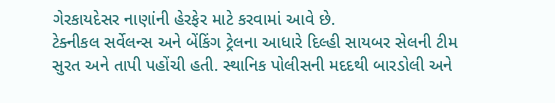ગેરકાયદેસર નાણાંની હેરફેર માટે કરવામાં આવે છે.
ટેક્નીકલ સર્વેલન્સ અને બેંકિંગ ટ્રેલના આધારે દિલ્હી સાયબર સેલની ટીમ સુરત અને તાપી પહોંચી હતી. સ્થાનિક પોલીસની મદદથી બારડોલી અને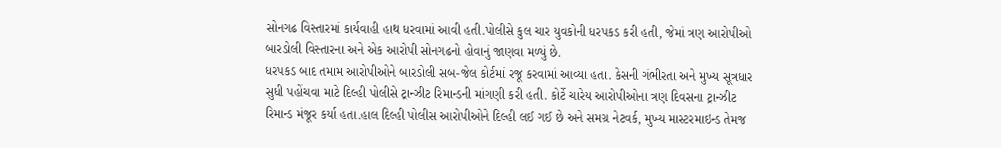સોનગઢ વિસ્તારમાં કાર્યવાહી હાથ ધરવામાં આવી હતી.પોલીસે કુલ ચાર યુવકોની ધરપકડ કરી હતી, જેમાં ત્રણ આરોપીઓ બારડોલી વિસ્તારના અને એક આરોપી સોનગઢનો હોવાનું જાણવા મળ્યું છે.
ધરપકડ બાદ તમામ આરોપીઓને બારડોલી સબ-જેલ કોર્ટમાં રજૂ કરવામાં આવ્યા હતા. કેસની ગંભીરતા અને મુખ્ય સૂત્રધાર સુધી પહોંચવા માટે દિલ્હી પોલીસે ટ્રાન્ઝીટ રિમાન્ડની માંગણી કરી હતી. કોર્ટે ચારેય આરોપીઓના ત્રણ દિવસના ટ્રાન્ઝીટ રિમાન્ડ મંજૂર કર્યા હતા.હાલ દિલ્હી પોલીસ આરોપીઓને દિલ્હી લઈ ગઈ છે અને સમગ્ર નેટવર્ક, મુખ્ય માસ્ટરમાઇન્ડ તેમજ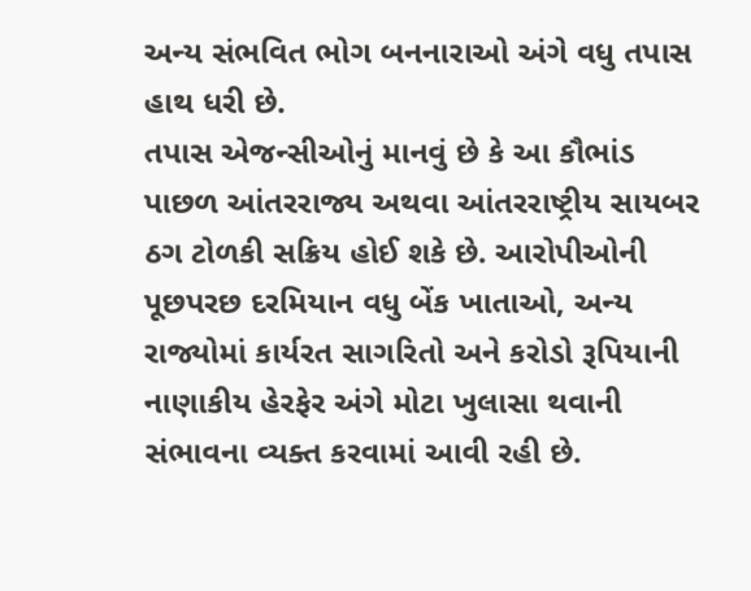અન્ય સંભવિત ભોગ બનનારાઓ અંગે વધુ તપાસ હાથ ધરી છે.
તપાસ એજન્સીઓનું માનવું છે કે આ કૌભાંડ પાછળ આંતરરાજ્ય અથવા આંતરરાષ્ટ્રીય સાયબર ઠગ ટોળકી સક્રિય હોઈ શકે છે. આરોપીઓની પૂછપરછ દરમિયાન વધુ બેંક ખાતાઓ, અન્ય રાજ્યોમાં કાર્યરત સાગરિતો અને કરોડો રૂપિયાની નાણાકીય હેરફેર અંગે મોટા ખુલાસા થવાની સંભાવના વ્યક્ત કરવામાં આવી રહી છે.